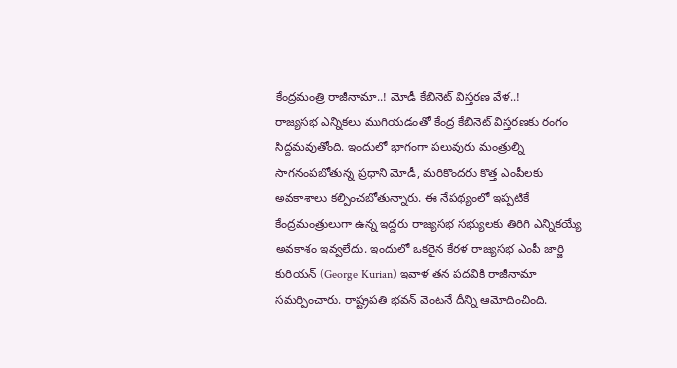కేంద్రమంత్రి రాజీనామా..! మోడీ కేబినెట్ విస్తరణ వేళ..!
రాజ్యసభ ఎన్నికలు ముగియడంతో కేంద్ర కేబినెట్ విస్తరణకు రంగం సిద్దమవుతోంది. ఇందులో భాగంగా పలువురు మంత్రుల్ని సాగనంపబోతున్న ప్రధాని మోడీ, మరికొందరు కొత్త ఎంపీలకు అవకాశాలు కల్పించబోతున్నారు. ఈ నేపథ్యంలో ఇప్పటికే కేంద్రమంత్రులుగా ఉన్న ఇద్దరు రాజ్యసభ సభ్యులకు తిరిగి ఎన్నికయ్యే అవకాశం ఇవ్వలేదు. ఇందులో ఒకరైన కేరళ రాజ్యసభ ఎంపీ జార్జి కురియన్ (George Kurian) ఇవాళ తన పదవికి రాజీనామా సమర్పించారు. రాష్ట్రపతి భవన్ వెంటనే దీన్ని ఆమోదించింది.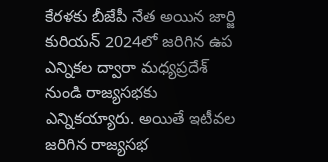కేరళకు బీజేపీ నేత అయిన జార్జి కురియన్ 2024లో జరిగిన ఉప ఎన్నికల ద్వారా మధ్యప్రదేశ్ నుండి రాజ్యసభకు ఎన్నికయ్యారు. అయితే ఇటీవల జరిగిన రాజ్యసభ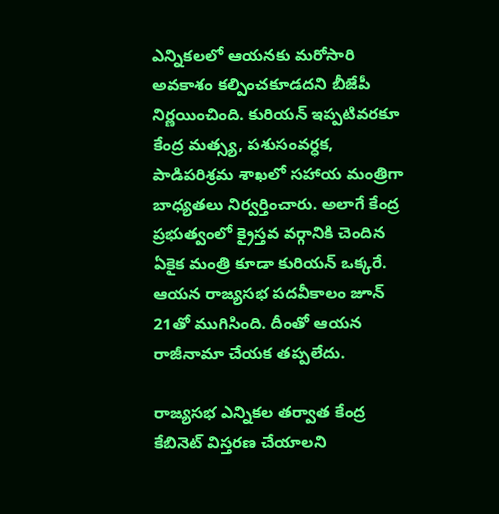ఎన్నికలలో ఆయనకు మరోసారి అవకాశం కల్పించకూడదని బీజేపీ నిర్ణయించింది. కురియన్ ఇప్పటివరకూ కేంద్ర మత్స్య, పశుసంవర్ధక, పాడిపరిశ్రమ శాఖలో సహాయ మంత్రిగా బాధ్యతలు నిర్వర్తించారు. అలాగే కేంద్ర ప్రభుత్వంలో క్రైస్తవ వర్గానికి చెందిన ఏకైక మంత్రి కూడా కురియన్ ఒక్కరే. ఆయన రాజ్యసభ పదవీకాలం జూన్ 21తో ముగిసింది. దీంతో ఆయన రాజీనామా చేయక తప్పలేదు.

రాజ్యసభ ఎన్నికల తర్వాత కేంద్ర కేబినెట్ విస్తరణ చేయాలని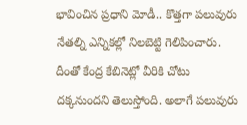భావించిన ప్రధాని మోడీ.. కొత్తగా పలువురు నేతల్ని ఎన్నికల్లో నిలబెట్టి గెలిపించారు. దీంతో కేంద్ర కేబినెట్లో వీరికి చోటు దక్కనుందని తెలుస్తోంది. అలాగే పలువురు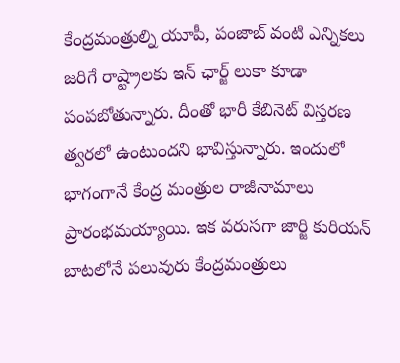కేంద్రమంత్రుల్ని యూపీ, పంజాబ్ వంటి ఎన్నికలు జరిగే రాష్ట్రాలకు ఇన్ ఛార్జ్ లుకా కూడా పంపబోతున్నారు. దీంతో భారీ కేబినెట్ విస్తరణ త్వరలో ఉంటుందని భావిస్తున్నారు. ఇందులో భాగంగానే కేంద్ర మంత్రుల రాజీనామాలు ప్రారంభమయ్యాయి. ఇక వరుసగా జార్జి కురియన్ బాటలోనే పలువురు కేంద్రమంత్రులు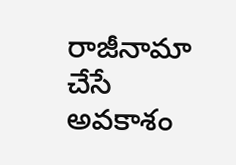రాజీనామా చేసే అవకాశం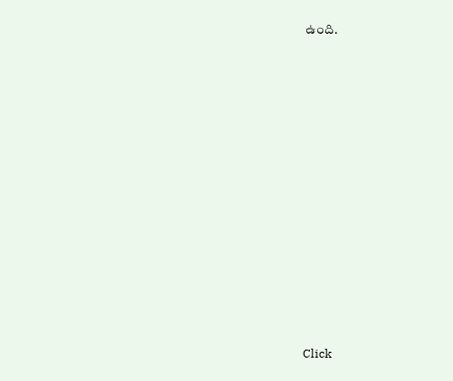ఉంది.














Click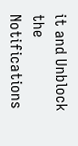it and Unblock the Notifications